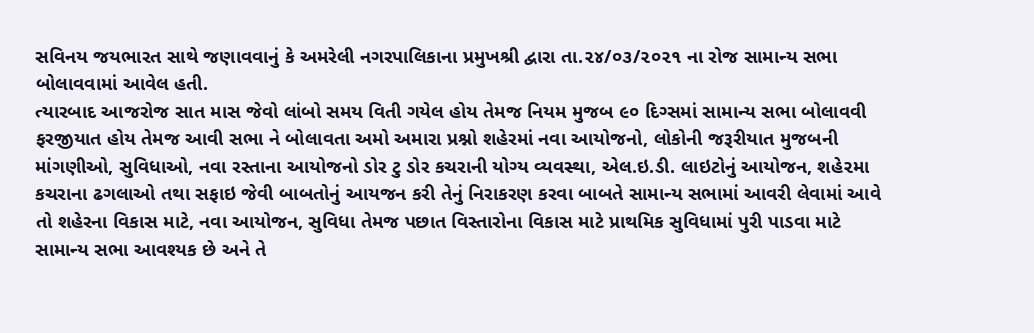સવિનય જયભારત સાથે જણાવવાનું કે અમરેલી નગરપાલિકાના પ્રમુખશ્રી દ્વારા તા.૨૪/૦૩/૨૦૨૧ ના રોજ સામાન્ય સભા બોલાવવામાં આવેલ હતી.
ત્યારબાદ આજરોજ સાત માસ જેવો લાંબો સમય વિતી ગયેલ હોય તેમજ નિયમ મુજબ ૯૦ દિગ્સમાં સામાન્ય સભા બોલાવવી ફરજીયાત હોય તેમજ આવી સભા ને બોલાવતા અમો અમારા પ્રશ્નો શહેરમાં નવા આયોજનો, લોકોની જરૂરીયાત મુજબની માંગણીઓ, સુવિધાઓ, નવા રસ્તાના આયોજનો ડોર ટુ ડોર કચરાની યોગ્ય વ્યવસ્થા, એલ.ઇ.ડી. લાઇટોનું આયોજન, શહે૨મા કચરાના ઢગલાઓ તથા સફાઇ જેવી બાબતોનું આયજન કરી તેનું નિરાકરણ કરવા બાબતે સામાન્ય સભામાં આવરી લેવામાં આવે તો શહેરના વિકાસ માટે, નવા આયોજન, સુવિધા તેમજ પછાત વિસ્તારોના વિકાસ માટે પ્રાથમિક સુવિધામાં પુરી પાડવા માટે સામાન્ય સભા આવશ્યક છે અને તે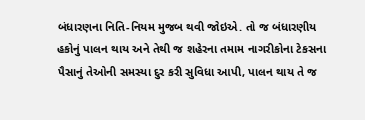બંધારણના નિતિ-નિયમ મુજબ થવી જોઇએ. તો જ બંધારણીય હકોનું પાલન થાય અને તેથી જ શહેરના તમામ નાગરીકોના ટેકસના પૈસાનું તેઓની સમસ્યા દુર કરી સુવિધા આપી, પાલન થાય તે જ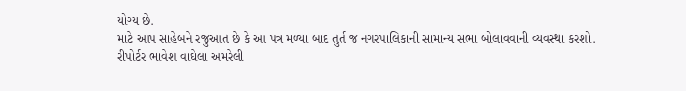યોગ્ય છે.
માટે આપ સાહેબને રજુઆત છે કે આ પત્ર મળ્યા બાદ તુર્ત જ નગરપાલિકાની સામાન્ય સભા બોલાવવાની વ્યવસ્થા કરશો.
રીપોર્ટર ભાવેશ વાઘેલા અમરેલી